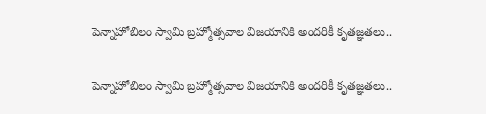పెన్నాహోబిలం స్వామి బ్రహ్మోత్సవాల విజయానికి అందరికీ కృతజ్ఞతలు..

పెన్నాహోబిలం స్వామి బ్రహ్మోత్సవాల విజయానికి అందరికీ కృతజ్ఞతలు..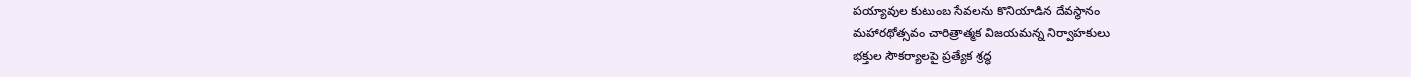పయ్యావుల కుటుంబ సేవలను కొనియాడిన దేవస్థానం
మహారథోత్సవం చారిత్రాత్మక విజయమన్న నిర్వాహకులు
భక్తుల సౌకర్యాలపై ప్రత్యేక శ్రద్ధ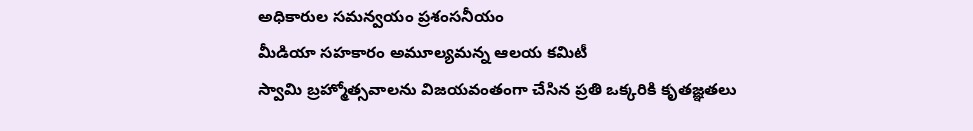అధికారుల సమన్వయం ప్రశంసనీయం
మీడియా సహకారం అమూల్యమన్న ఆలయ కమిటీ
స్వామి బ్రహ్మోత్సవాలను విజయవంతంగా చేసిన ప్రతి ఒక్కరికి కృతజ్ఞతలు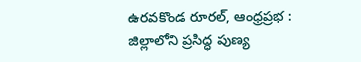ఉరవకొండ రూరల్, ఆంధ్రప్రభ : జిల్లాలోని ప్రసిద్ధ పుణ్య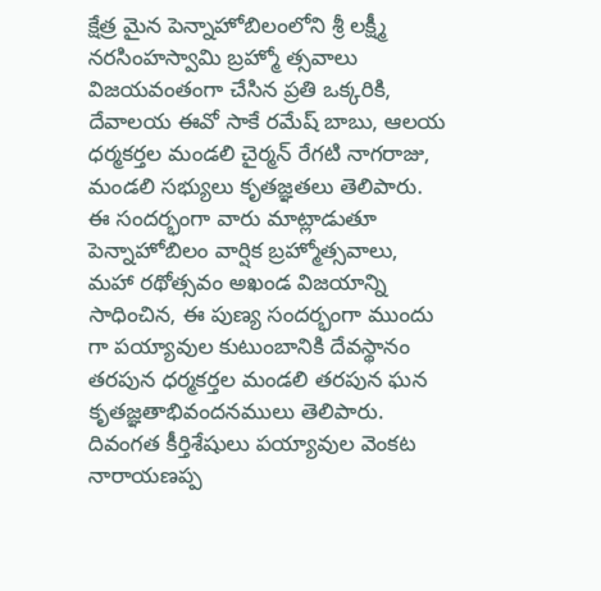క్షేత్ర మైన పెన్నాహోబిలంలోని శ్రీ లక్ష్మీ నరసింహస్వామి బ్రహ్మో త్సవాలు విజయవంతంగా చేసిన ప్రతి ఒక్కరికి, దేవాలయ ఈవో సాకే రమేష్ బాబు, ఆలయ ధర్మకర్తల మండలి చైర్మన్ రేగటి నాగరాజు, మండలి సభ్యులు కృతజ్ఞతలు తెలిపారు. ఈ సందర్భంగా వారు మాట్లాడుతూ పెన్నాహోబిలం వార్షిక బ్రహ్మోత్సవాలు, మహా రథోత్సవం అఖండ విజయాన్ని సాధించిన, ఈ పుణ్య సందర్భంగా ముందు గా పయ్యావుల కుటుంబానికి దేవస్థానం తరపున ధర్మకర్తల మండలి తరపున ఘన కృతజ్ఞతాభివందనములు తెలిపారు. దివంగత కీర్తిశేషులు పయ్యావుల వెంకట నారాయణప్ప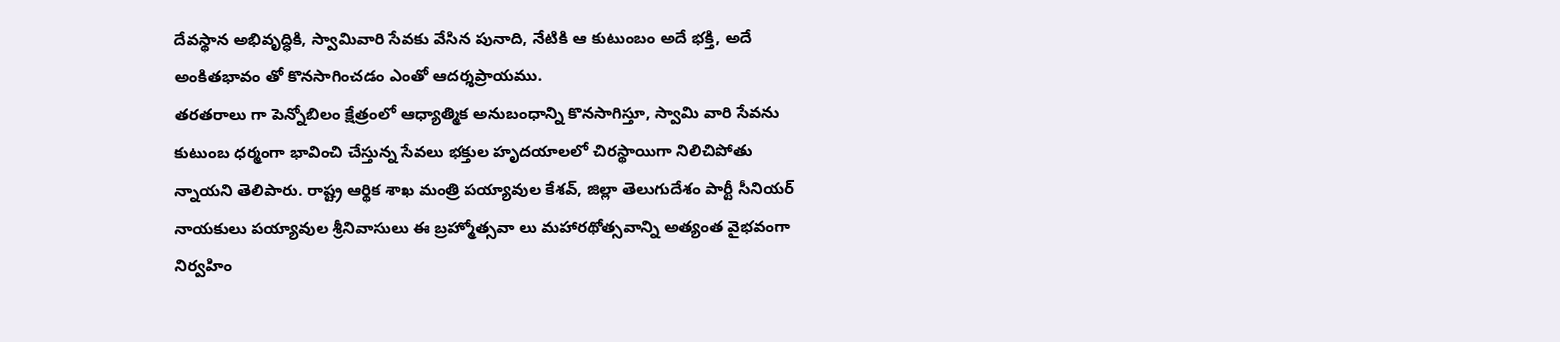దేవస్థాన అభివృద్ధికి, స్వామివారి సేవకు వేసిన పునాది, నేటికి ఆ కుటుంబం అదే భక్తి, అదే అంకితభావం తో కొనసాగించడం ఎంతో ఆదర్శప్రాయము.
తరతరాలు గా పెన్నోబిలం క్షేత్రంలో ఆధ్యాత్మిక అనుబంధాన్ని కొనసాగిస్తూ, స్వామి వారి సేవను కుటుంబ ధర్మంగా భావించి చేస్తున్న సేవలు భక్తుల హృదయాలలో చిరస్థాయిగా నిలిచిపోతు న్నాయని తెలిపారు. రాష్ట్ర ఆర్థిక శాఖ మంత్రి పయ్యావుల కేశవ్, జిల్లా తెలుగుదేశం పార్టీ సీనియర్ నాయకులు పయ్యావుల శ్రీనివాసులు ఈ బ్రహ్మోత్సవా లు మహారథోత్సవాన్ని అత్యంత వైభవంగా నిర్వహిం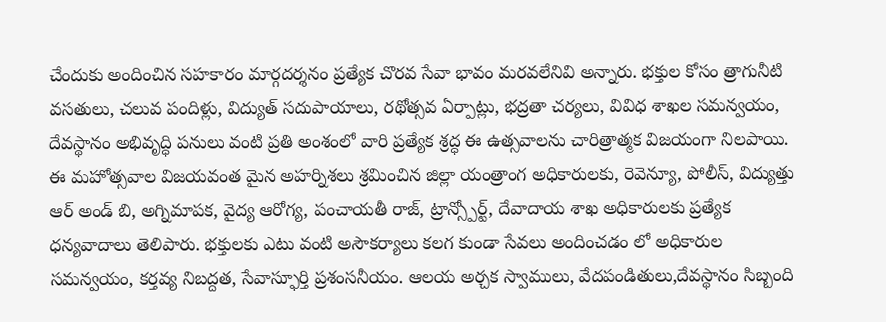చేందుకు అందించిన సహకారం మార్గదర్శనం ప్రత్యేక చొరవ సేవా భావం మరవలేనివి అన్నారు. భక్తుల కోసం త్రాగునీటి వసతులు, చలువ పందిళ్లు, విద్యుత్ సదుపాయాలు, రథోత్సవ ఏర్పాట్లు, భద్రతా చర్యలు, వివిధ శాఖల సమన్వయం, దేవస్థానం అభివృద్ధి పనులు వంటి ప్రతి అంశంలో వారి ప్రత్యేక శ్రద్ధ ఈ ఉత్సవాలను చారిత్రాత్మక విజయంగా నిలపాయి.
ఈ మహోత్సవాల విజయవంత మైన అహర్నిశలు శ్రమించిన జిల్లా యంత్రాంగ అధికారులకు, రెవెన్యూ, పోలీస్, విద్యుత్తు ఆర్ అండ్ బి, అగ్నిమాపక, వైద్య ఆరోగ్య, పంచాయతీ రాజ్, ట్రాన్స్పోర్ట్, దేవాదాయ శాఖ అధికారులకు ప్రత్యేక ధన్యవాదాలు తెలిపారు. భక్తులకు ఎటు వంటి అసౌకర్యాలు కలగ కుండా సేవలు అందించడం లో అధికారుల సమన్వయం, కర్తవ్య నిబద్దత, సేవాస్ఫూర్తి ప్రశంసనీయం. ఆలయ అర్చక స్వాములు, వేదపండితులు,దేవస్థానం సిబ్బంది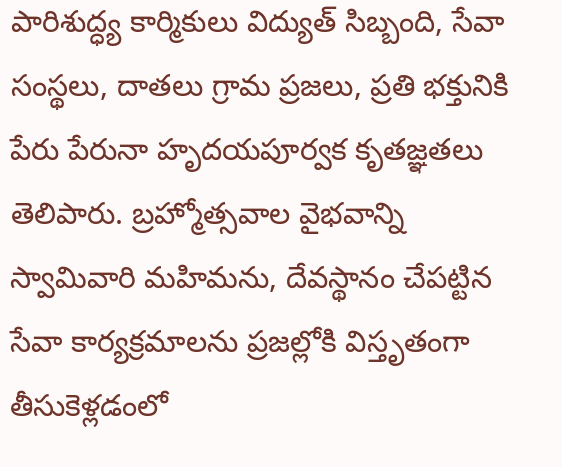పారిశుద్ధ్య కార్మికులు విద్యుత్ సిబ్బంది, సేవా సంస్థలు, దాతలు గ్రామ ప్రజలు, ప్రతి భక్తునికి పేరు పేరునా హృదయపూర్వక కృతజ్ఞతలు తెలిపారు. బ్రహ్మోత్సవాల వైభవాన్ని స్వామివారి మహిమను, దేవస్థానం చేపట్టిన సేవా కార్యక్రమాలను ప్రజల్లోకి విస్తృతంగా తీసుకెళ్లడంలో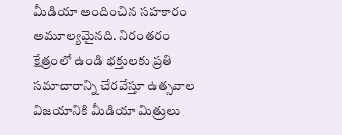మీడియా అందించిన సహకారం అమూల్యమైనది. నిరంతరం క్షేత్రంలో ఉండి భక్తులకు ప్రతి సమాచారాన్ని చేరవేస్తూ ఉత్సవాల విజయానికి మీడియా మిత్రులు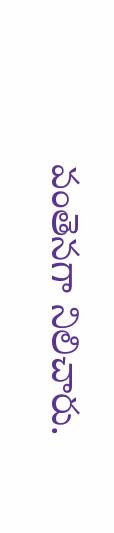వంతెనగా నిలిచారు.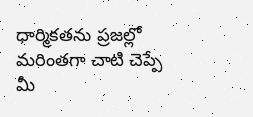ధార్మికతను ప్రజల్లో మరింతగా చాటి చెప్పే మీ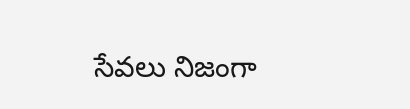సేవలు నిజంగా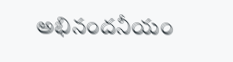అభినందనీయం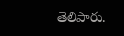తెలిపారు.